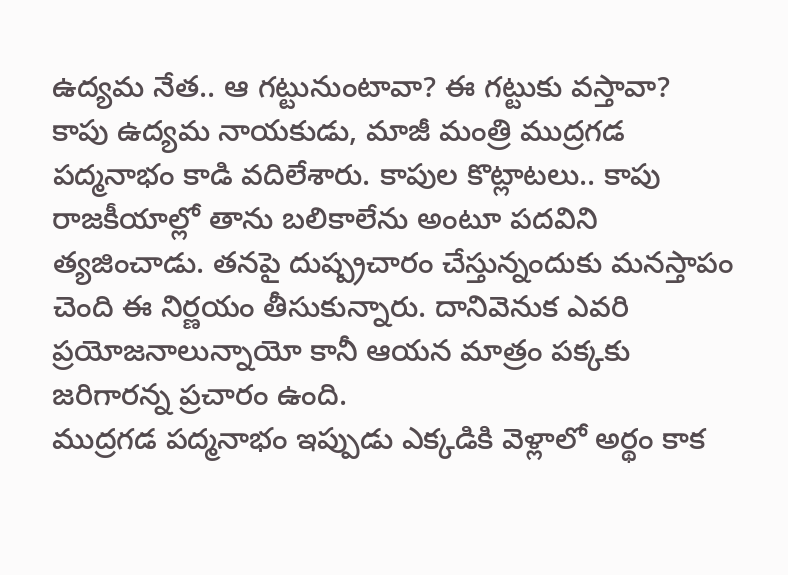ఉద్యమ నేత.. ఆ గట్టునుంటావా? ఈ గట్టుకు వస్తావా?
కాపు ఉద్యమ నాయకుడు, మాజీ మంత్రి ముద్రగడ పద్మనాభం కాడి వదిలేశారు. కాపుల కొట్లాటలు.. కాపు రాజకీయాల్లో తాను బలికాలేను అంటూ పదవిని త్యజించాడు. తనపై దుష్ప్రచారం చేస్తున్నందుకు మనస్తాపం చెంది ఈ నిర్ణయం తీసుకున్నారు. దానివెనుక ఎవరి ప్రయోజనాలున్నాయో కానీ ఆయన మాత్రం పక్కకు జరిగారన్న ప్రచారం ఉంది.
ముద్రగడ పద్మనాభం ఇప్పుడు ఎక్కడికి వెళ్లాలో అర్థం కాక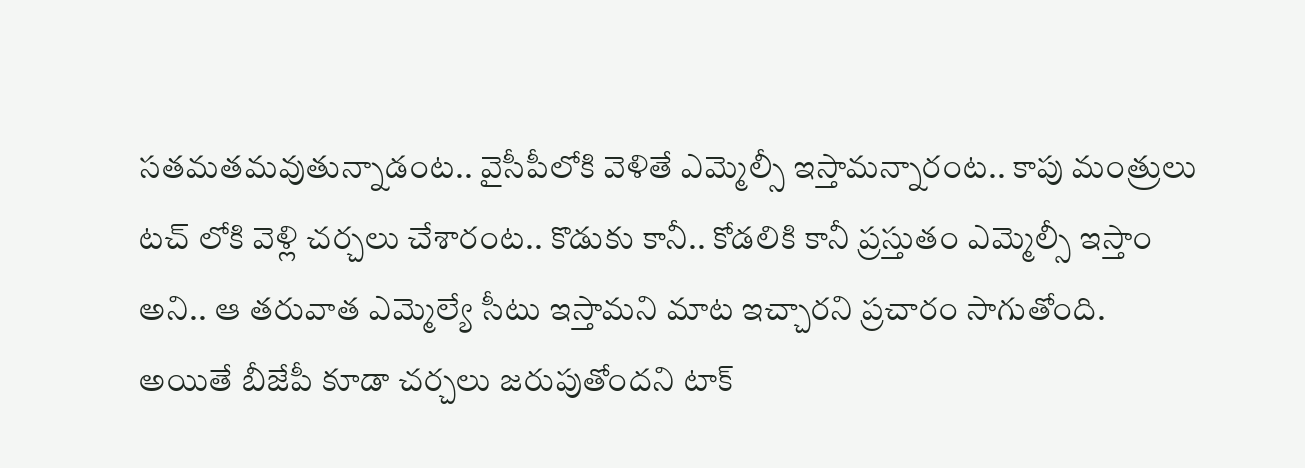సతమతమవుతున్నాడంట.. వైసీపీలోకి వెళితే ఎమ్మెల్సీ ఇస్తామన్నారంట.. కాపు మంత్రులు టచ్ లోకి వెళ్లి చర్చలు చేశారంట.. కొడుకు కానీ.. కోడలికి కానీ ప్రస్తుతం ఎమ్మెల్సీ ఇస్తాం అని.. ఆ తరువాత ఎమ్మెల్యే సీటు ఇస్తామని మాట ఇచ్చారని ప్రచారం సాగుతోంది.
అయితే బీజేపీ కూడా చర్చలు జరుపుతోందని టాక్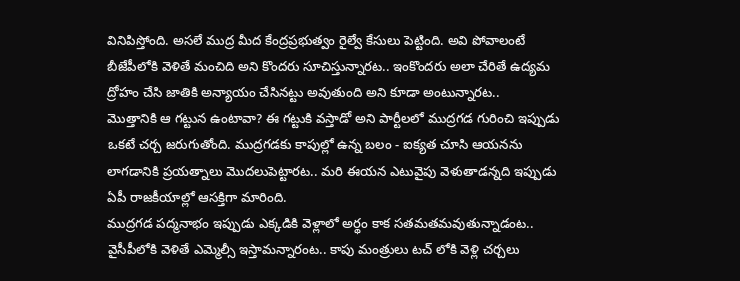వినిపిస్తోంది. అసలే ముద్ర మీద కేంద్రప్రభుత్వం రైల్వే కేసులు పెట్టింది. అవి పోవాలంటే బీజేపీలోకి వెళితే మంచిది అని కొందరు సూచిస్తున్నారట.. ఇంకొందరు అలా చేరితే ఉద్యమ ద్రోహం చేసి జాతికి అన్యాయం చేసినట్టు అవుతుంది అని కూడా అంటున్నారట..
మొత్తానికి ఆ గట్టున ఉంటావా? ఈ గట్టుకి వస్తాడో అని పార్టీలలో ముద్రగడ గురించి ఇప్పుడు ఒకటే చర్చ జరుగుతోంది. ముద్రగడకు కాపుల్లో ఉన్న బలం - ఐక్యత చూసి ఆయనను లాగడానికి ప్రయత్నాలు మొదలుపెట్టారట.. మరి ఈయన ఎటువైపు వెళుతాడన్నది ఇప్పుడు ఏపీ రాజకీయాల్లో ఆసక్తిగా మారింది.
ముద్రగడ పద్మనాభం ఇప్పుడు ఎక్కడికి వెళ్లాలో అర్థం కాక సతమతమవుతున్నాడంట.. వైసీపీలోకి వెళితే ఎమ్మెల్సీ ఇస్తామన్నారంట.. కాపు మంత్రులు టచ్ లోకి వెళ్లి చర్చలు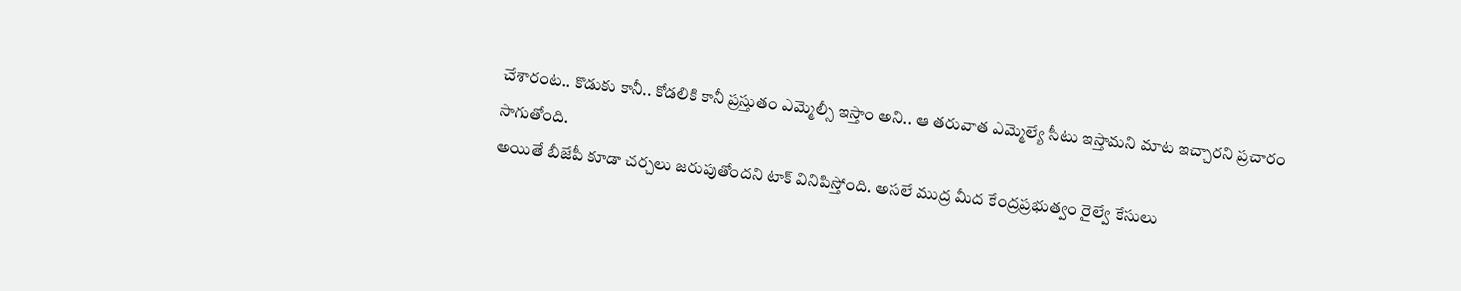చేశారంట.. కొడుకు కానీ.. కోడలికి కానీ ప్రస్తుతం ఎమ్మెల్సీ ఇస్తాం అని.. ఆ తరువాత ఎమ్మెల్యే సీటు ఇస్తామని మాట ఇచ్చారని ప్రచారం సాగుతోంది.
అయితే బీజేపీ కూడా చర్చలు జరుపుతోందని టాక్ వినిపిస్తోంది. అసలే ముద్ర మీద కేంద్రప్రభుత్వం రైల్వే కేసులు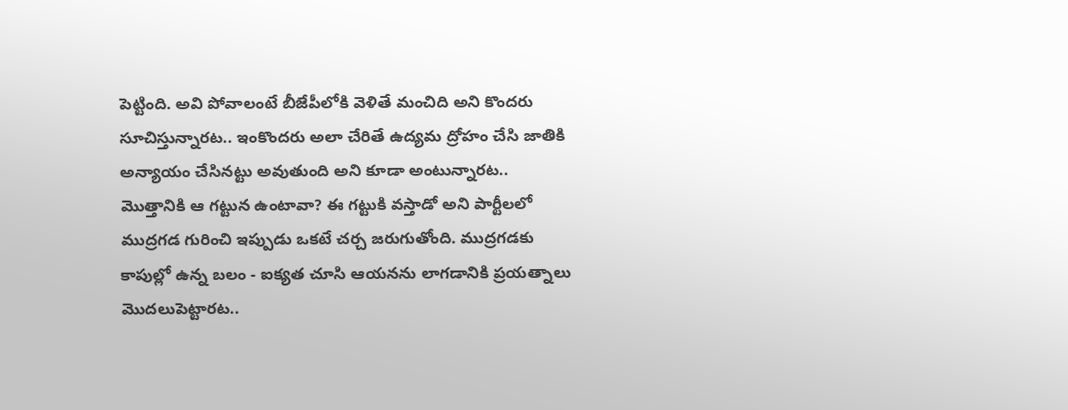పెట్టింది. అవి పోవాలంటే బీజేపీలోకి వెళితే మంచిది అని కొందరు సూచిస్తున్నారట.. ఇంకొందరు అలా చేరితే ఉద్యమ ద్రోహం చేసి జాతికి అన్యాయం చేసినట్టు అవుతుంది అని కూడా అంటున్నారట..
మొత్తానికి ఆ గట్టున ఉంటావా? ఈ గట్టుకి వస్తాడో అని పార్టీలలో ముద్రగడ గురించి ఇప్పుడు ఒకటే చర్చ జరుగుతోంది. ముద్రగడకు కాపుల్లో ఉన్న బలం - ఐక్యత చూసి ఆయనను లాగడానికి ప్రయత్నాలు మొదలుపెట్టారట..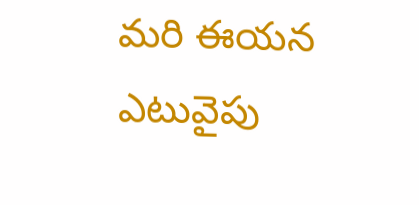మరి ఈయన ఎటువైపు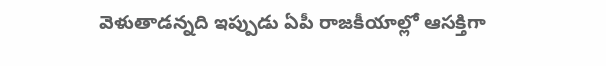వెళుతాడన్నది ఇప్పుడు ఏపీ రాజకీయాల్లో ఆసక్తిగా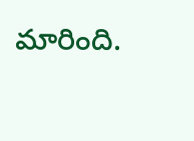మారింది.